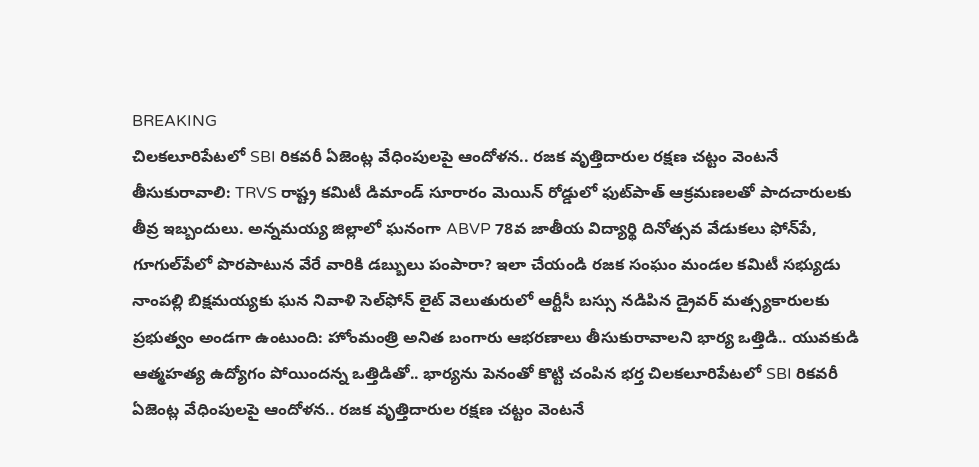BREAKING
చిలకలూరిపేటలో SBI రికవరీ ఏజెంట్ల వేధింపులపై ఆందోళన.. రజక వృత్తిదారుల రక్షణ చట్టం వెంటనే తీసుకురావాలి: TRVS రాష్ట్ర కమిటీ డిమాండ్ సూరారం మెయిన్ రోడ్డులో ఫుట్‌పాత్ ఆక్రమణలతో పాదచారులకు తీవ్ర ఇబ్బందులు. అన్నమయ్య జిల్లాలో ఘనంగా ABVP 78వ జాతీయ విద్యార్థి దినోత్సవ వేడుకలు ఫోన్‌పే, గూగుల్‌పేలో పొరపాటున వేరే వారికి డబ్బులు పంపారా? ఇలా చేయండి రజక సంఘం మండల కమిటీ సభ్యుడు నాంపల్లి బిక్షమయ్యకు ఘన నివాళి సెల్‌ఫోన్ లైట్ వెలుతురులో ఆర్టీసీ బస్సు నడిపిన డ్రైవర్ మత్స్యకారులకు ప్రభుత్వం అండగా ఉంటుంది: హోంమంత్రి అనిత బంగారు ఆభరణాలు తీసుకురావాలని భార్య ఒత్తిడి.. యువకుడి ఆత్మహత్య ఉద్యోగం పోయిందన్న ఒత్తిడితో.. భార్యను పెనంతో కొట్టి చంపిన భర్త చిలకలూరిపేటలో SBI రికవరీ ఏజెంట్ల వేధింపులపై ఆందోళన.. రజక వృత్తిదారుల రక్షణ చట్టం వెంటనే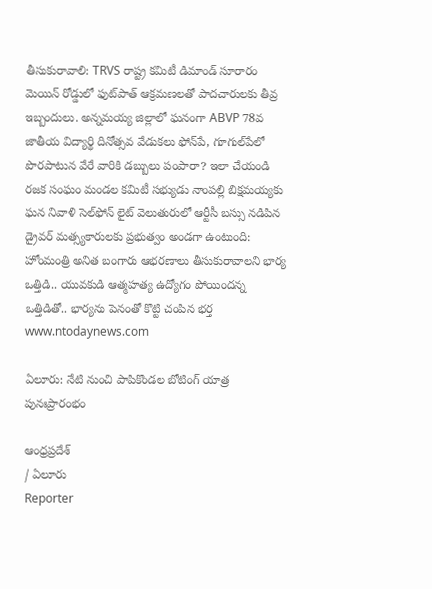తీసుకురావాలి: TRVS రాష్ట్ర కమిటీ డిమాండ్ సూరారం మెయిన్ రోడ్డులో ఫుట్‌పాత్ ఆక్రమణలతో పాదచారులకు తీవ్ర ఇబ్బందులు. అన్నమయ్య జిల్లాలో ఘనంగా ABVP 78వ జాతీయ విద్యార్థి దినోత్సవ వేడుకలు ఫోన్‌పే, గూగుల్‌పేలో పొరపాటున వేరే వారికి డబ్బులు పంపారా? ఇలా చేయండి రజక సంఘం మండల కమిటీ సభ్యుడు నాంపల్లి బిక్షమయ్యకు ఘన నివాళి సెల్‌ఫోన్ లైట్ వెలుతురులో ఆర్టీసీ బస్సు నడిపిన డ్రైవర్ మత్స్యకారులకు ప్రభుత్వం అండగా ఉంటుంది: హోంమంత్రి అనిత బంగారు ఆభరణాలు తీసుకురావాలని భార్య ఒత్తిడి.. యువకుడి ఆత్మహత్య ఉద్యోగం పోయిందన్న ఒత్తిడితో.. భార్యను పెనంతో కొట్టి చంపిన భర్త
www.ntodaynews.com

ఏలూరు: నేటి నుంచి పాపికొండల బోటింగ్‌ యాత్ర పునఃప్రారంభం

ఆంధ్రప్రదేశ్
/ ఏలూరు
Reporter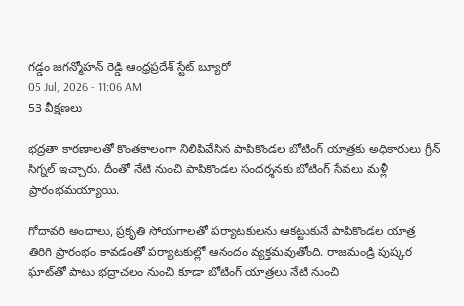గడ్డం జగన్మోహన్ రెడ్డి ఆంధ్రప్రదేశ్ స్టేట్ బ్యూరో
05 Jul, 2026 - 11:06 AM
53 వీక్షణలు

భద్రతా కారణాలతో కొంతకాలంగా నిలిపివేసిన పాపికొండల బోటింగ్‌ యాత్రకు అధికారులు గ్రీన్‌ సిగ్నల్‌ ఇచ్చారు. దీంతో నేటి నుంచి పాపికొండల సందర్శనకు బోటింగ్‌ సేవలు మళ్లీ ప్రారంభమయ్యాయి.

గోదావరి అందాలు, ప్రకృతి సోయగాలతో పర్యాటకులను ఆకట్టుకునే పాపికొండల యాత్ర తిరిగి ప్రారంభం కావడంతో పర్యాటకుల్లో ఆనందం వ్యక్తమవుతోంది. రాజమండ్రి పుష్కర ఘాట్‌తో పాటు భద్రాచలం నుంచి కూడా బోటింగ్‌ యాత్రలు నేటి నుంచి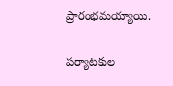ప్రారంభమయ్యాయి.

పర్యాటకుల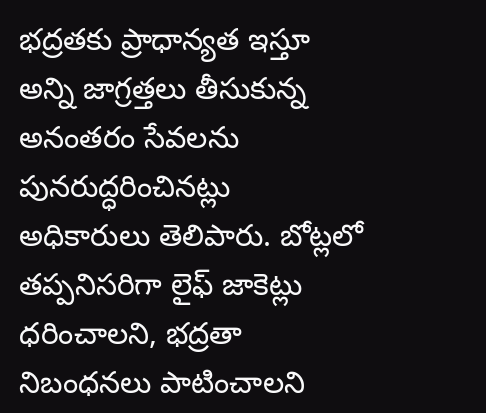భద్రతకు ప్రాధాన్యత ఇస్తూ అన్ని జాగ్రత్తలు తీసుకున్న అనంతరం సేవలను పునరుద్ధరించినట్లు అధికారులు తెలిపారు. బోట్లలో తప్పనిసరిగా లైఫ్‌ జాకెట్లు ధరించాలని, భద్రతా నిబంధనలు పాటించాలని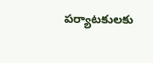పర్యాటకులకు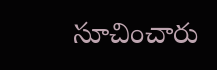సూచించారు